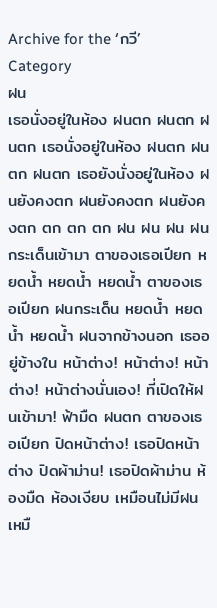Archive for the ‘กวี’ Category
ฝน
เธอนั่งอยู่ในห้อง ฝนตก ฝนตก ฝนตก เธอนั่งอยู่ในห้อง ฝนตก ฝนตก ฝนตก เธอยังนั่งอยู่ในห้อง ฝนยังคงตก ฝนยังคงตก ฝนยังคงตก ตก ตก ตก ฝน ฝน ฝน ฝนกระเด็นเข้ามา ตาของเธอเปียก หยดน้ำ หยดน้ำ หยดน้ำ ตาของเธอเปียก ฝนกระเด็น หยดน้ำ หยดน้ำ หยดน้ำ ฝนจากข้างนอก เธออยู่ข้างใน หน้าต่าง! หน้าต่าง! หน้าต่าง! หน้าต่างนั่นเอง! ที่เปิดให้ฝนเข้ามา! ฟ้ามืด ฝนตก ตาของเธอเปียก ปิดหน้าต่าง! เธอปิดหน้าต่าง ปิดผ้าม่าน! เธอปิดผ้าม่าน ห้องมืด ห้องเงียบ เหมือนไม่มีฝน เหมื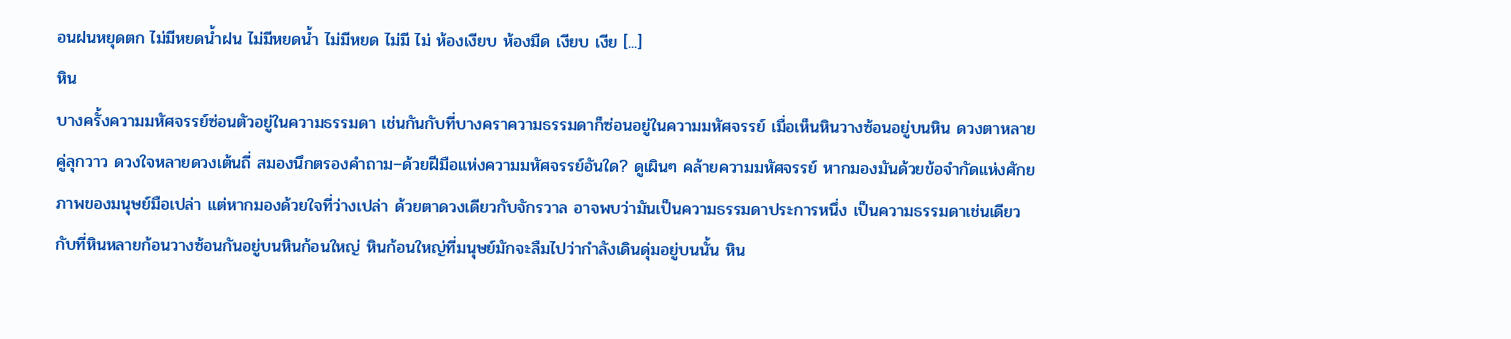อนฝนหยุดตก ไม่มีหยดน้ำฝน ไม่มีหยดน้ำ ไม่มีหยด ไม่มี ไม่ ห้องเงียบ ห้องมืด เงียบ เงีย [...]
หิน
บางครั้งความมหัศจรรย์ซ่อนตัวอยู่ในความธรรมดา เช่นกันกับที่บางคราความธรรมดาก็ซ่อนอยู่ในความมหัศจรรย์ เมื่อเห็นหินวางซ้อนอยู่บนหิน ดวงตาหลายคู่ลุกวาว ดวงใจหลายดวงเต้นถี่ สมองนึกตรองคำถาม–ด้วยฝีมือแห่งความมหัศจรรย์อันใด? ดูเผินๆ คล้ายความมหัศจรรย์ หากมองมันด้วยข้อจำกัดแห่งศักยภาพของมนุษย์มือเปล่า แต่หากมองด้วยใจที่ว่างเปล่า ด้วยตาดวงเดียวกับจักรวาล อาจพบว่ามันเป็นความธรรมดาประการหนึ่ง เป็นความธรรมดาเช่นเดียวกับที่หินหลายก้อนวางซ้อนกันอยู่บนหินก้อนใหญ่ หินก้อนใหญ่ที่มนุษย์มักจะลืมไปว่ากำลังเดินดุ่มอยู่บนนั้น หิน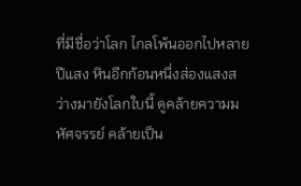ที่มีชื่อว่าโลก ไกลโพ้นออกไปหลายปีแสง หินอีกก้อนหนึ่งส่องแสงสว่างมายังโลกใบนี้ ดูคล้ายความมหัศจรรย์ คล้ายเป็น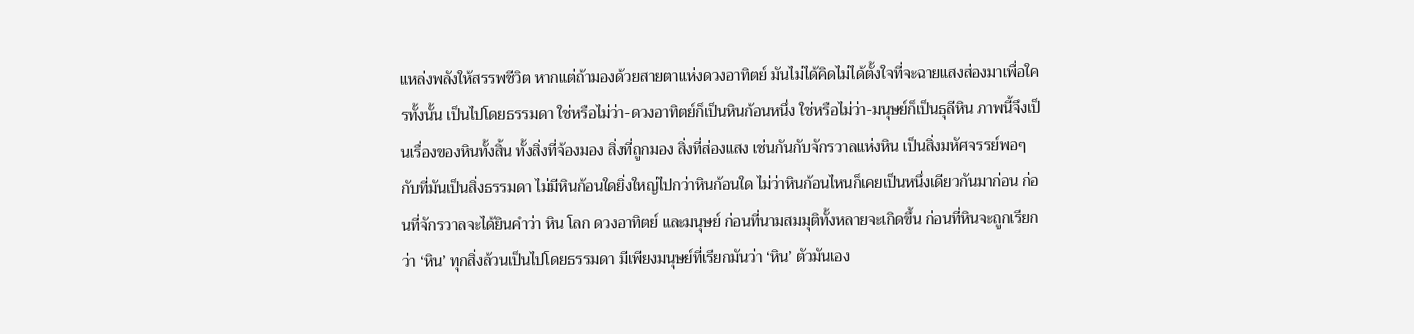แหล่งพลังให้สรรพชีวิต หากแต่ถ้ามองด้วยสายตาแห่งดวงอาทิตย์ มันไม่ได้คิดไม่ได้ตั้งใจที่จะฉายแสงส่องมาเพื่อใครทั้งนั้น เป็นไปโดยธรรมดา ใช่หรือไม่ว่า-ดวงอาทิตย์ก็เป็นหินก้อนหนึ่ง ใช่หรือไม่ว่า-มนุษย์ก็เป็นธุลีหิน ภาพนี้จึงเป็นเรื่องของหินทั้งสิ้น ทั้งสิ่งที่จ้องมอง สิ่งที่ถูกมอง สิ่งที่ส่องแสง เช่นกันกับจักรวาลแห่งหิน เป็นสิ่งมหัศจรรย์พอๆ กับที่มันเป็นสิ่งธรรมดา ไม่มีหินก้อนใดยิ่งใหญ่ไปกว่าหินก้อนใด ไม่ว่าหินก้อนไหนก็เคยเป็นหนึ่งเดียวกันมาก่อน ก่อนที่จักรวาลจะได้ยินคำว่า หิน โลก ดวงอาทิตย์ และมนุษย์ ก่อนที่นามสมมุติทั้งหลายจะเกิดขึ้น ก่อนที่หินจะถูกเรียกว่า ‘หิน’ ทุกสิ่งล้วนเป็นไปโดยธรรมดา มีเพียงมนุษย์ที่เรียกมันว่า ‘หิน’ ตัวมันเอง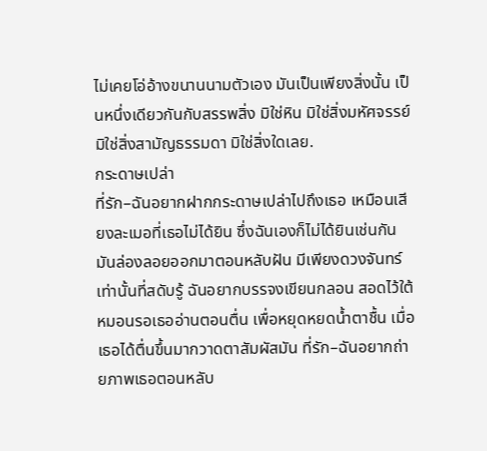ไม่เคยโอ่อ้างขนานนามตัวเอง มันเป็นเพียงสิ่งนั้น เป็นหนึ่งเดียวกันกับสรรพสิ่ง มิใช่หิน มิใช่สิ่งมหัศจรรย์ มิใช่สิ่งสามัญธรรมดา มิใช่สิ่งใดเลย.
กระดาษเปล่า
ที่รัก–ฉันอยากฝากกระดาษเปล่าไปถึงเธอ เหมือนเสียงละเมอที่เธอไม่ได้ยิน ซึ่งฉันเองก็ไม่ได้ยินเช่นกัน มันล่องลอยออกมาตอนหลับฝัน มีเพียงดวงจันทร์เท่านั้นที่สดับรู้ ฉันอยากบรรจงเขียนกลอน สอดไว้ใต้หมอนรอเธออ่านตอนตื่น เพื่อหยุดหยดน้ำตาชื้น เมื่อเธอได้ตื่นขึ้นมากวาดตาสัมผัสมัน ที่รัก–ฉันอยากถ่ายภาพเธอตอนหลับ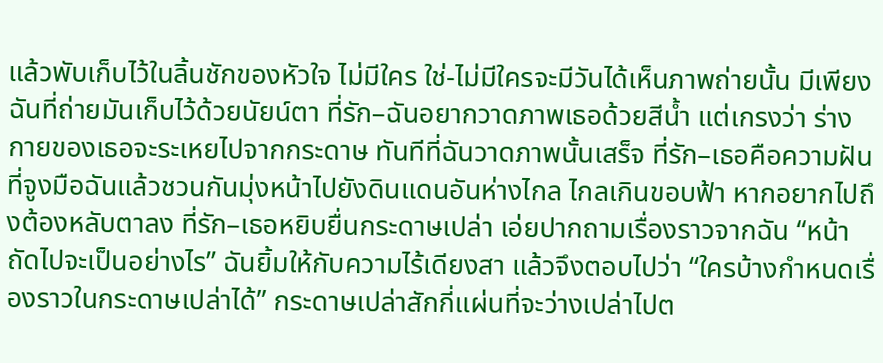แล้วพับเก็บไว้ในลิ้นชักของหัวใจ ไม่มีใคร ใช่-ไม่มีใครจะมีวันได้เห็นภาพถ่ายนั้น มีเพียงฉันที่ถ่ายมันเก็บไว้ด้วยนัยน์ตา ที่รัก–ฉันอยากวาดภาพเธอด้วยสีน้ำ แต่เกรงว่า ร่างกายของเธอจะระเหยไปจากกระดาษ ทันทีที่ฉันวาดภาพนั้นเสร็จ ที่รัก–เธอคือความฝัน ที่จูงมือฉันแล้วชวนกันมุ่งหน้าไปยังดินแดนอันห่างไกล ไกลเกินขอบฟ้า หากอยากไปถึงต้องหลับตาลง ที่รัก–เธอหยิบยื่นกระดาษเปล่า เอ่ยปากถามเรื่องราวจากฉัน “หน้าถัดไปจะเป็นอย่างไร” ฉันยิ้มให้กับความไร้เดียงสา แล้วจึงตอบไปว่า “ใครบ้างกำหนดเรื่องราวในกระดาษเปล่าได้” กระดาษเปล่าสักกี่แผ่นที่จะว่างเปล่าไปต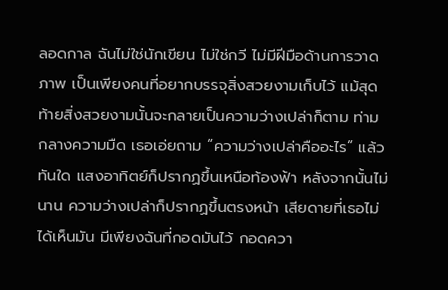ลอดกาล ฉันไม่ใช่นักเขียน ไม่ใช่กวี ไม่มีฝีมือด้านการวาดภาพ เป็นเพียงคนที่อยากบรรจุสิ่งสวยงามเก็บไว้ แม้สุดท้ายสิ่งสวยงามนั้นจะกลายเป็นความว่างเปล่าก็ตาม ท่ามกลางความมืด เธอเอ่ยถาม “ความว่างเปล่าคืออะไร” แล้วทันใด แสงอาทิตย์ก็ปรากฏขึ้นเหนือท้องฟ้า หลังจากนั้นไม่นาน ความว่างเปล่าก็ปรากฏขึ้นตรงหน้า เสียดายที่เธอไม่ได้เห็นมัน มีเพียงฉันที่กอดมันไว้ กอดควา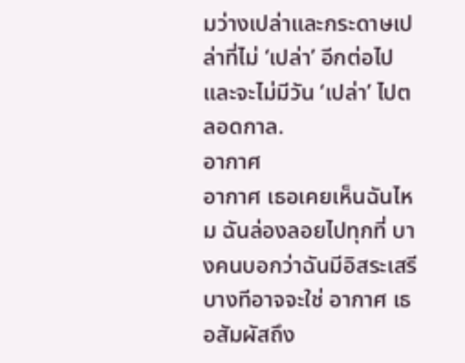มว่างเปล่าและกระดาษเปล่าที่ไม่ ‘เปล่า’ อีกต่อไป และจะไม่มีวัน ‘เปล่า’ ไปตลอดกาล.
อากาศ
อากาศ เธอเคยเห็นฉันไหม ฉันล่องลอยไปทุกที่ บางคนบอกว่าฉันมีอิสระเสรี บางทีอาจจะใช่ อากาศ เธอสัมผัสถึง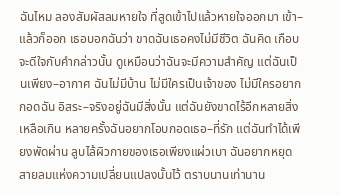ฉันไหม ลองสัมผัสลมหายใจ ที่สูดเข้าไปแล้วหายใจออกมา เข้า–แล้วก็ออก เธอบอกฉันว่า ขาดฉันเธอคงไม่มีชีวิต ฉันคิด เกือบจะดีใจกับคำกล่าวนั้น ดูเหมือนว่าฉันจะมีความสำคัญ แต่ฉันเป็นเพียง–อากาศ ฉันไม่มีบ้าน ไม่มีใครเป็นเจ้าของ ไม่มีใครอยากกอดฉัน อิสระ–จริงอยู่ฉันมีสิ่งนั้น แต่ฉันยังขาดไร้อีกหลายสิ่งเหลือเกิน หลายครั้งฉันอยากโอบกอดเธอ–ที่รัก แต่ฉันทำได้เพียงพัดผ่าน ลูบไล้ผิวกายของเธอเพียงแผ่วเบา ฉันอยากหยุดสายลมแห่งความเปลี่ยนแปลงนั้นไว้ ตราบนานเท่านาน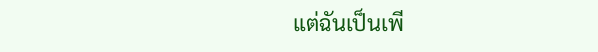แต่ฉันเป็นเพี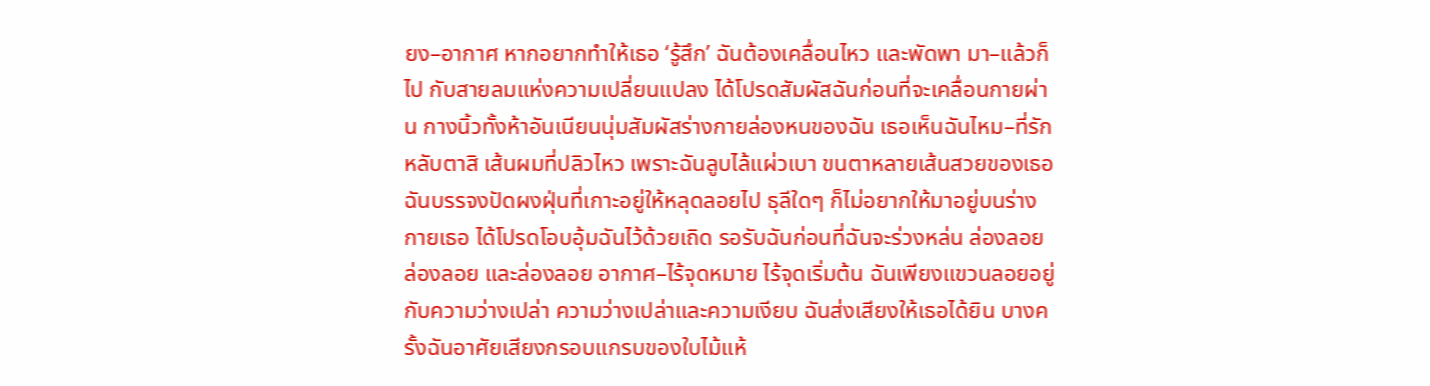ยง–อากาศ หากอยากทำให้เธอ ‘รู้สึก’ ฉันต้องเคลื่อนไหว และพัดพา มา–แล้วก็ไป กับสายลมแห่งความเปลี่ยนแปลง ได้โปรดสัมผัสฉันก่อนที่จะเคลื่อนกายผ่าน กางนิ้วทั้งห้าอันเนียนนุ่มสัมผัสร่างกายล่องหนของฉัน เธอเห็นฉันไหม–ที่รัก หลับตาสิ เส้นผมที่ปลิวไหว เพราะฉันลูบไล้แผ่วเบา ขนตาหลายเส้นสวยของเธอ ฉันบรรจงปัดผงฝุ่นที่เกาะอยู่ให้หลุดลอยไป ธุลีใดๆ ก็ไม่อยากให้มาอยู่บนร่างกายเธอ ได้โปรดโอบอุ้มฉันไว้ด้วยเถิด รอรับฉันก่อนที่ฉันจะร่วงหล่น ล่องลอย ล่องลอย และล่องลอย อากาศ–ไร้จุดหมาย ไร้จุดเริ่มต้น ฉันเพียงแขวนลอยอยู่กับความว่างเปล่า ความว่างเปล่าและความเงียบ ฉันส่งเสียงให้เธอได้ยิน บางครั้งฉันอาศัยเสียงกรอบแกรบของใบไม้แห้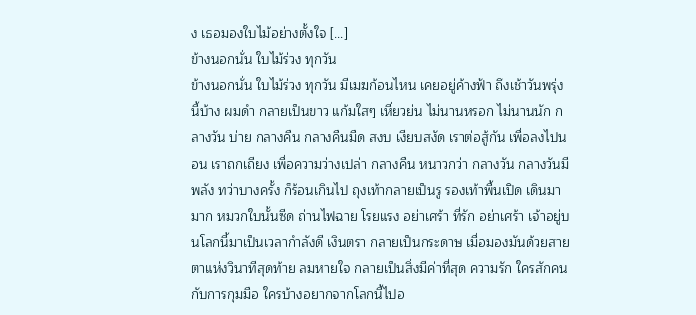ง เธอมองใบไม้อย่างตั้งใจ [...]
ข้างนอกนั่น ใบไม้ร่วง ทุกวัน
ข้างนอกนั่น ใบไม้ร่วง ทุกวัน มีเมฆก้อนไหน เคยอยู่ค้างฟ้า ถึงเช้าวันพรุ่งนี้บ้าง ผมดำ กลายเป็นขาว แก้มใสๆ เหี่ยวย่น ไม่นานหรอก ไม่นานนัก กลางวัน บ่าย กลางคืน กลางคืนมืด สงบ เงียบสงัด เราต่อสู้กัน เพื่อลงไปนอน เราถกเถียง เพื่อความว่างเปล่า กลางคืน หนาวกว่า กลางวัน กลางวันมีพลัง ทว่าบางครั้ง ก็ร้อนเกินไป ถุงเท้ากลายเป็นรู รองเท้าพื้นเปิด เดินมามาก หมวกใบนั้นซีด ถ่านไฟฉาย โรยแรง อย่าเศร้า ที่รัก อย่าเศร้า เจ้าอยู่บนโลกนี้มาเป็นเวลากำลังดี เงินตรา กลายเป็นกระดาษ เมื่อมองมันด้วยสายตาแห่งวินาทีสุดท้าย ลมหายใจ กลายเป็นสิ่งมีค่าที่สุด ความรัก ใครสักคน กับการกุมมือ ใครบ้างอยากจากโลกนี้ไปอ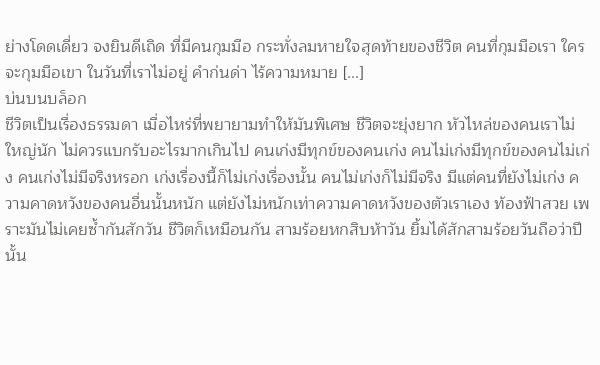ย่างโดดเดี่ยว จงยินดีเถิด ที่มีคนกุมมือ กระทั่งลมหายใจสุดท้ายของชีวิต คนที่กุมมือเรา ใครจะกุมมือเขา ในวันที่เราไม่อยู่ คำก่นด่า ไร้ความหมาย [...]
บ่นบนบล็อก
ชีวิตเป็นเรื่องธรรมดา เมื่อไหร่ที่พยายามทำให้มันพิเศษ ชีวิตจะยุ่งยาก หัวไหล่ของคนเราไม่ใหญ่นัก ไม่ควรแบกรับอะไรมากเกินไป คนเก่งมีทุกข์ของคนเก่ง คนไม่เก่งมีทุกข์ของคนไม่เก่ง คนเก่งไม่มีจริงหรอก เก่งเรื่องนี้ก็ไม่เก่งเรื่องนั้น คนไม่เก่งก็ไม่มีจริง มีแต่คนที่ยังไม่เก่ง ความคาดหวังของคนอื่นนั้นหนัก แต่ยังไม่หนักเท่าความคาดหวังของตัวเราเอง ท้องฟ้าสวย เพราะมันไม่เคยซ้ำกันสักวัน ชีวิตก็เหมือนกัน สามร้อยหกสิบห้าวัน ยิ้มได้สักสามร้อยวันถือว่าปีนั้น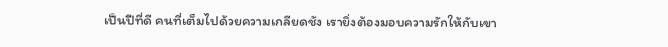เป็นปีที่ดี คนที่เต็มไปด้วยความเกลียดชัง เรายิ่งต้องมอบความรักให้กับเขา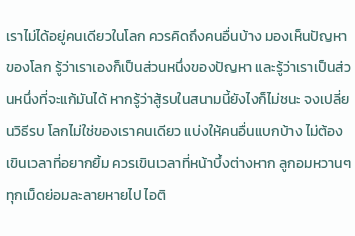เราไม่ได้อยู่คนเดียวในโลก ควรคิดถึงคนอื่นบ้าง มองเห็นปัญหาของโลก รู้ว่าเราเองก็เป็นส่วนหนึ่งของปัญหา และรู้ว่าเราเป็นส่วนหนึ่งที่จะแก้มันได้ หากรู้ว่าสู้รบในสนามนี้ยังไงก็ไม่ชนะ จงเปลี่ยนวิธีรบ โลกไม่ใช่ของเราคนเดียว แบ่งให้คนอื่นแบกบ้าง ไม่ต้องเขินเวลาที่อยากยิ้ม ควรเขินเวลาที่หน้าบึ้งต่างหาก ลูกอมหวานๆ ทุกเม็ดย่อมละลายหายไป ไอติ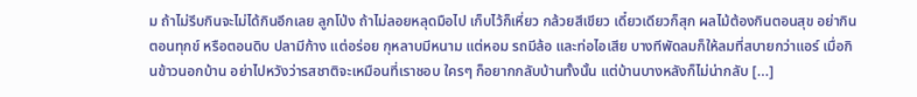ม ถ้าไม่รีบกินจะไม่ได้กินอีกเลย ลูกโป่ง ถ้าไม่ลอยหลุดมือไป เก็บไว้ก็เหี่ยว กล้วยสีเขียว เดี๋ยวเดียวก็สุก ผลไม้ต้องกินตอนสุข อย่ากินตอนทุกข์ หรือตอนดิบ ปลามีก้าง แต่อร่อย กุหลาบมีหนาม แต่หอม รถมีล้อ และท่อไอเสีย บางทีพัดลมก็ให้ลมที่สบายกว่าแอร์ เมื่อกินข้าวนอกบ้าน อย่าไปหวังว่ารสชาติจะเหมือนที่เราชอบ ใครๆ ก็อยากกลับบ้านทั้งนั้น แต่บ้านบางหลังก็ไม่น่ากลับ [...]